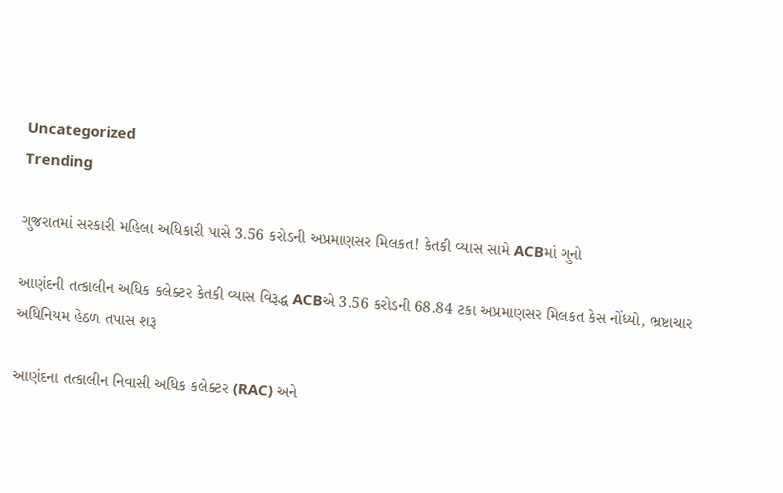Uncategorized
Trending

ગુજરાતમાં સરકારી મહિલા અધિકારી પાસે 3.56 કરોડની અપ્રમાણસર મિલકત! કેતકી વ્યાસ સામે ACBમાં ગુનો

આણંદની તત્કાલીન અધિક કલેક્ટર કેતકી વ્યાસ વિરૂદ્ધ ACBએ 3.56 કરોડની 68.84 ટકા અપ્રમાણસર મિલકત કેસ નોંધ્યો, ભ્રષ્ટાચાર અધિનિયમ હેઠળ તપાસ શરૂ

આણંદના તત્કાલીન નિવાસી અધિક કલેક્ટર (RAC) અને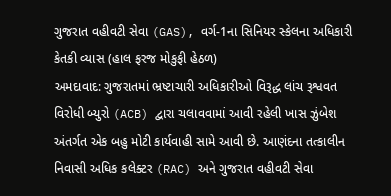ગુજરાત વહીવટી સેવા (GAS), વર્ગ-1ના સિનિયર સ્કેલના અધિકારી કેતકી વ્યાસ (હાલ ફરજ મોકુફી હેઠળ)
અમદાવાદ: ગુજરાતમાં ભ્રષ્ટાચારી અધિકારીઓ વિરૂદ્ધ લાંચ રૂશ્વવત વિરોધી બ્યુરો (ACB) દ્વારા ચલાવવામાં આવી રહેલી ખાસ ઝુંબેશ અંતર્ગત એક બહુ મોટી કાર્યવાહી સામે આવી છે. આણંદના તત્કાલીન નિવાસી અધિક કલેક્ટર (RAC) અને ગુજરાત વહીવટી સેવા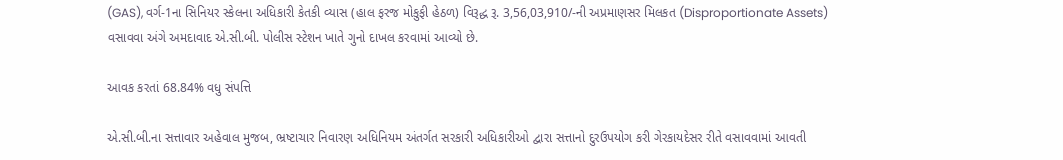(GAS), વર્ગ-1ના સિનિયર સ્કેલના અધિકારી કેતકી વ્યાસ (હાલ ફરજ મોકુફી હેઠળ) વિરૂદ્ધ રૂ. 3,56,03,910/-ની અપ્રમાણસર મિલકત (Disproportionate Assets) વસાવવા અંગે અમદાવાદ એ.સી.બી. પોલીસ સ્ટેશન ખાતે ગુનો દાખલ કરવામાં આવ્યો છે.

આવક કરતાં 68.84% વધુ સંપત્તિ

એ.સી.બી.ના સત્તાવાર અહેવાલ મુજબ, ભ્રષ્ટાચાર નિવારણ અધિનિયમ અંતર્ગત સરકારી અધિકારીઓ દ્વારા સત્તાનો દુરઉપયોગ કરી ગેરકાયદેસર રીતે વસાવવામાં આવતી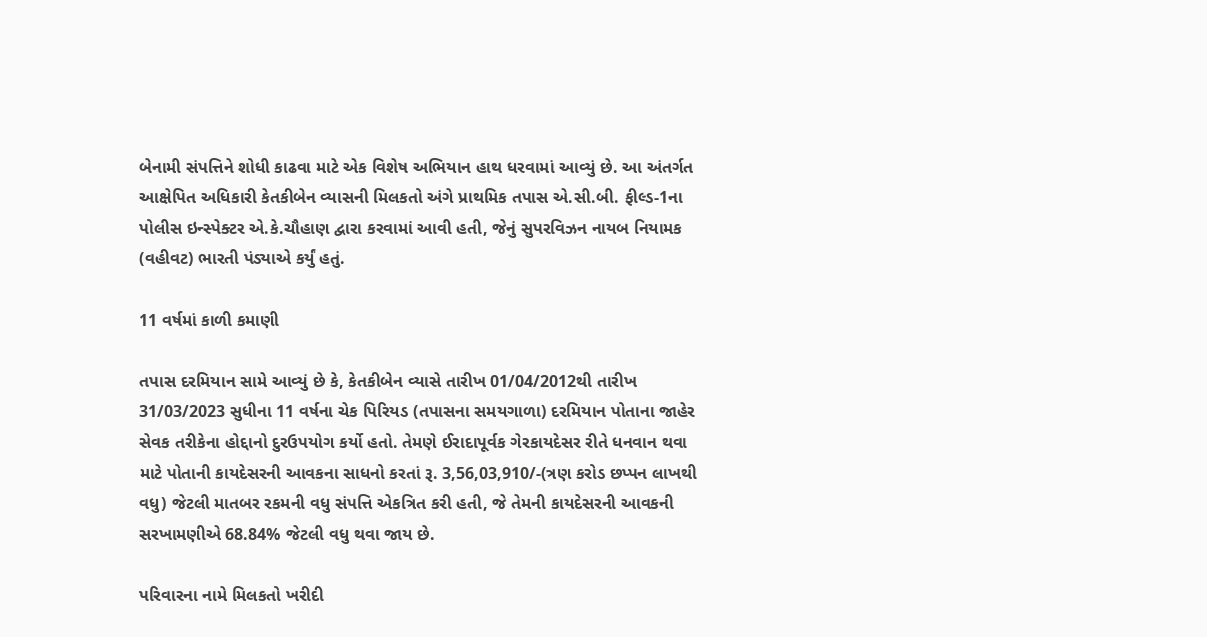બેનામી સંપત્તિને શોધી કાઢવા માટે એક વિશેષ અભિયાન હાથ ધરવામાં આવ્યું છે. આ અંતર્ગત આક્ષેપિત અધિકારી કેતકીબેન વ્યાસની મિલકતો અંગે પ્રાથમિક તપાસ એ.સી.બી. ફીલ્ડ-1ના પોલીસ ઇન્સ્પેક્ટર એ.કે.ચૌહાણ દ્વારા કરવામાં આવી હતી, જેનું સુપરવિઝન નાયબ નિયામક (વહીવટ) ભારતી પંડ્યાએ કર્યું હતું.

11 વર્ષમાં કાળી કમાણી

તપાસ દરમિયાન સામે આવ્યું છે કે, કેતકીબેન વ્યાસે તારીખ 01/04/2012થી તારીખ 31/03/2023 સુધીના 11 વર્ષના ચેક પિરિયડ (તપાસના સમયગાળા) દરમિયાન પોતાના જાહેર સેવક તરીકેના હોદ્દાનો દુરઉપયોગ કર્યો હતો. તેમણે ઈરાદાપૂર્વક ગેરકાયદેસર રીતે ધનવાન થવા માટે પોતાની કાયદેસરની આવકના સાધનો કરતાં રૂ. 3,56,03,910/-(ત્રણ કરોડ છપ્પન લાખથી વધુ) જેટલી માતબર રકમની વધુ સંપત્તિ એકત્રિત કરી હતી, જે તેમની કાયદેસરની આવકની સરખામણીએ 68.84% જેટલી વધુ થવા જાય છે.

પરિવારના નામે મિલકતો ખરીદી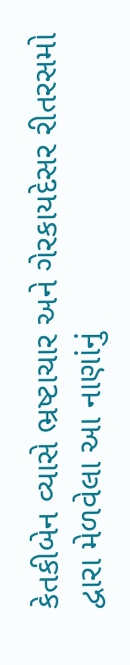કેતકીબેન વ્યાસે ભ્રષ્ટાચાર અને ગેરકાયદેસર રીતરસમો દ્વારા મેળવેલા આ નાણાંનું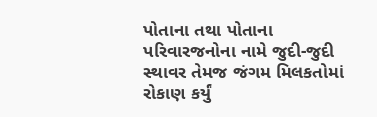પોતાના તથા પોતાના પરિવારજનોના નામે જુદી-જુદી સ્થાવર તેમજ જંગમ મિલકતોમાં રોકાણ કર્યું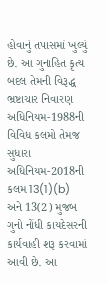હોવાનું તપાસમાં ખુલ્યું છે. આ ગુનાહિત કૃત્ય બદલ તેમની વિરૂદ્ધ ભ્રષ્ટાચાર નિવારણ અધિનિયમ-1988ની વિવિધ કલમો તેમજ સુધારા અધિનિયમ-2018ની કલમ 13(1)(b) અને 13(2) મુજબ ગુનો નોંધી કાયદેસરની કાર્યવાહી શરૂ કરવામાં આવી છે. આ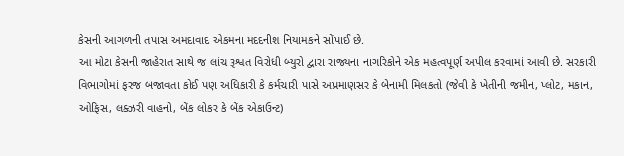કેસની આગળની તપાસ અમદાવાદ એકમના મદદનીશ નિયામકને સોંપાઈ છે.
આ મોટા કેસની જાહેરાત સાથે જ લાંચ રૂશ્વત વિરોધી બ્યુરો દ્વારા રાજ્યના નાગરિકોને એક મહત્વપૂર્ણ અપીલ કરવામાં આવી છે. સરકારી વિભાગોમાં ફરજ બજાવતા કોઈ પણ અધિકારી કે કર્મચારી પાસે અપ્રમાણસર કે બેનામી મિલકતો (જેવી કે ખેતીની જમીન, પ્લોટ, મકાન, ઓફિસ, લક્ઝરી વાહનો, બેંક લોકર કે બેંક એકાઉન્ટ)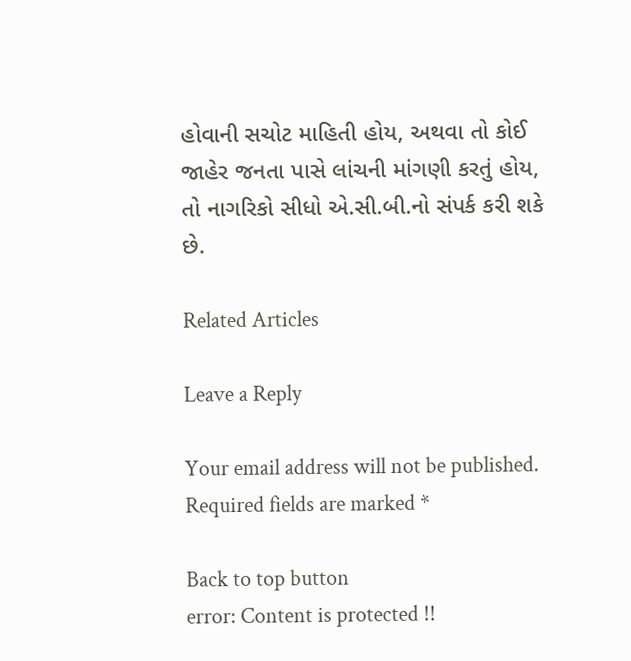હોવાની સચોટ માહિતી હોય, અથવા તો કોઈ જાહેર જનતા પાસે લાંચની માંગણી કરતું હોય, તો નાગરિકો સીધો એ.સી.બી.નો સંપર્ક કરી શકે છે.

Related Articles

Leave a Reply

Your email address will not be published. Required fields are marked *

Back to top button
error: Content is protected !!